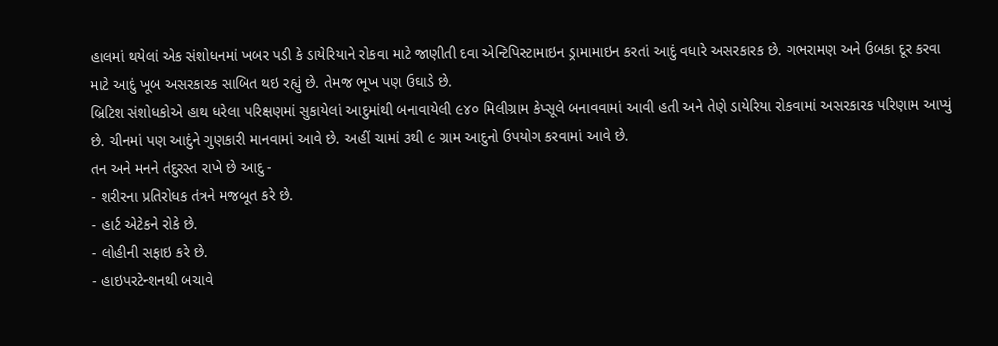હાલમાં થયેલાં એક સંશોધનમાં ખબર પડી કે ડાયેરિયાને રોકવા માટે જાણીતી દવા એન્ટિપિસ્ટામાઇન ડ્રામામાઇન કરતાં આદું વધારે અસરકારક છે. ગભરામણ અને ઉબકા દૂર કરવા માટે આદું ખૂબ અસરકારક સાબિત થઇ રહ્યું છે. તેમજ ભૂખ પણ ઉઘાડે છે.
બ્રિટિશ સંશોધકોએ હાથ ધરેલા પરિક્ષણમાં સુકાયેલાં આદુમાંથી બનાવાયેલી ૯૪૦ મિલીગ્રામ કેપ્સૂલે બનાવવામાં આવી હતી અને તેણે ડાયેરિયા રોકવામાં અસરકારક પરિણામ આપ્યું છે. ચીનમાં પણ આદુંને ગુણકારી માનવામાં આવે છે. અહીં ચામાં ૩થી ૯ ગ્રામ આદુનો ઉપયોગ કરવામાં આવે છે.
તન અને મનને તંદુરસ્ત રાખે છે આદુ -
- શરીરના પ્રતિરોધક તંત્રને મજબૂત કરે છે.
- હાર્ટ એટેકને રોકે છે.
- લોહીની સફાઇ કરે છે.
- હાઇપરટેન્શનથી બચાવે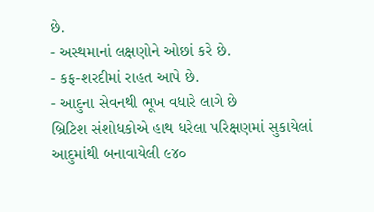છે.
- અસ્થમાનાં લક્ષણોને ઓછાં કરે છે.
- કફ-શરદીમાં રાહત આપે છે.
- આદુના સેવનથી ભૂખ વધારે લાગે છે
બ્રિટિશ સંશોધકોએ હાથ ધરેલા પરિક્ષણમાં સુકાયેલાં આદુમાંથી બનાવાયેલી ૯૪૦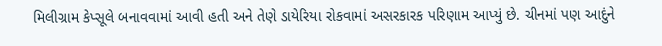મિલીગ્રામ કેપ્સૂલે બનાવવામાં આવી હતી અને તેણે ડાયેરિયા રોકવામાં અસરકારક પરિણામ આપ્યું છે. ચીનમાં પણ આદુંને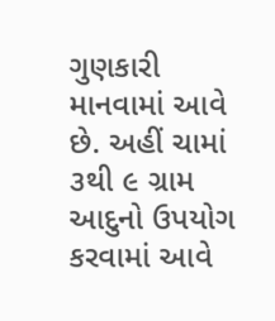ગુણકારી માનવામાં આવે છે. અહીં ચામાં ૩થી ૯ ગ્રામ આદુનો ઉપયોગ કરવામાં આવે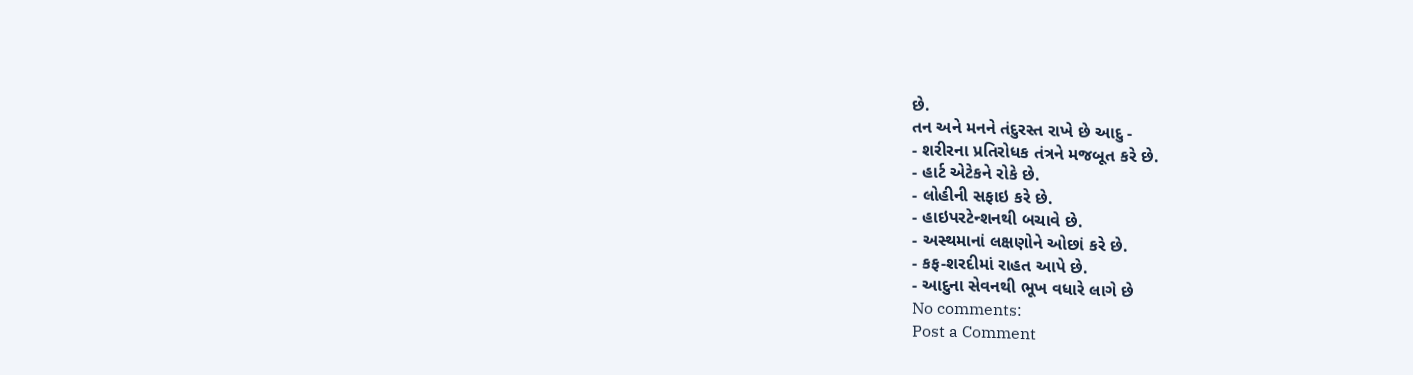છે.
તન અને મનને તંદુરસ્ત રાખે છે આદુ -
- શરીરના પ્રતિરોધક તંત્રને મજબૂત કરે છે.
- હાર્ટ એટેકને રોકે છે.
- લોહીની સફાઇ કરે છે.
- હાઇપરટેન્શનથી બચાવે છે.
- અસ્થમાનાં લક્ષણોને ઓછાં કરે છે.
- કફ-શરદીમાં રાહત આપે છે.
- આદુના સેવનથી ભૂખ વધારે લાગે છે
No comments:
Post a Comment